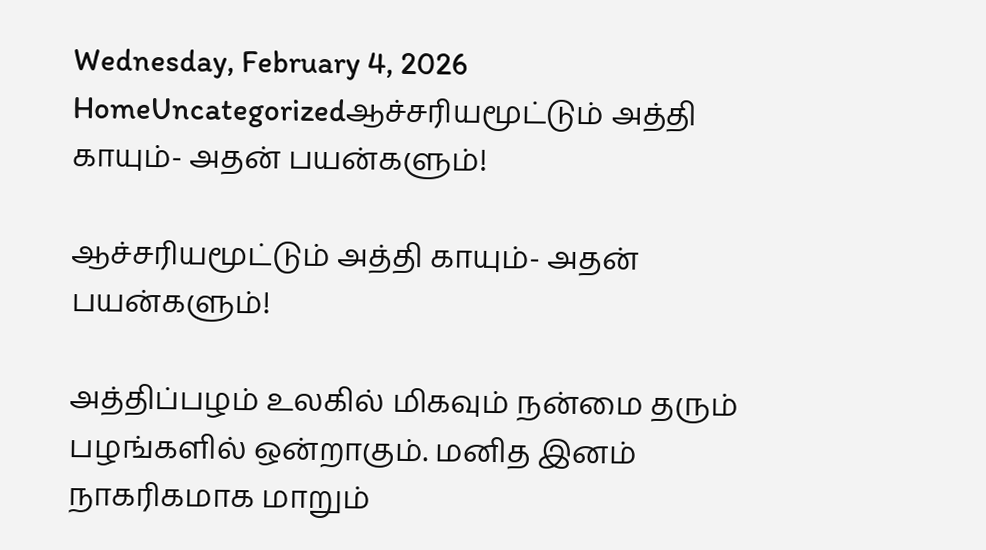Wednesday, February 4, 2026
HomeUncategorizedஆச்சரியமூட்டும் அத்தி காயும்- அதன் பயன்களும்!

ஆச்சரியமூட்டும் அத்தி காயும்- அதன் பயன்களும்!

அத்திப்பழம் உலகில் மிகவும் நன்மை தரும் பழங்களில் ஒன்றாகும். மனித இனம் நாகரிகமாக மாறும்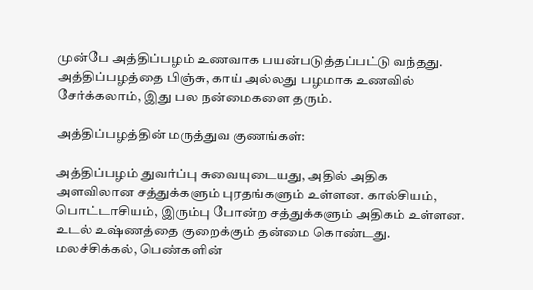முன்பே அத்திப்பழம் உணவாக பயன்படுத்தப்பட்டு வந்தது. அத்திப்பழத்தை பிஞ்சு, காய் அல்லது பழமாக உணவில் சேர்க்கலாம், இது பல நன்மைகளை தரும்.

அத்திப்பழத்தின் மருத்துவ குணங்கள்:

அத்திப்பழம் துவர்ப்பு சுவையுடையது, அதில் அதிக அளவிலான சத்துக்களும் புரதங்களும் உள்ளன. கால்சியம், பொட்டாசியம், இரும்பு போன்ற சத்துக்களும் அதிகம் உள்ளன. உடல் உஷ்ணத்தை குறைக்கும் தன்மை கொண்டது.
மலச்சிக்கல், பெண்களின்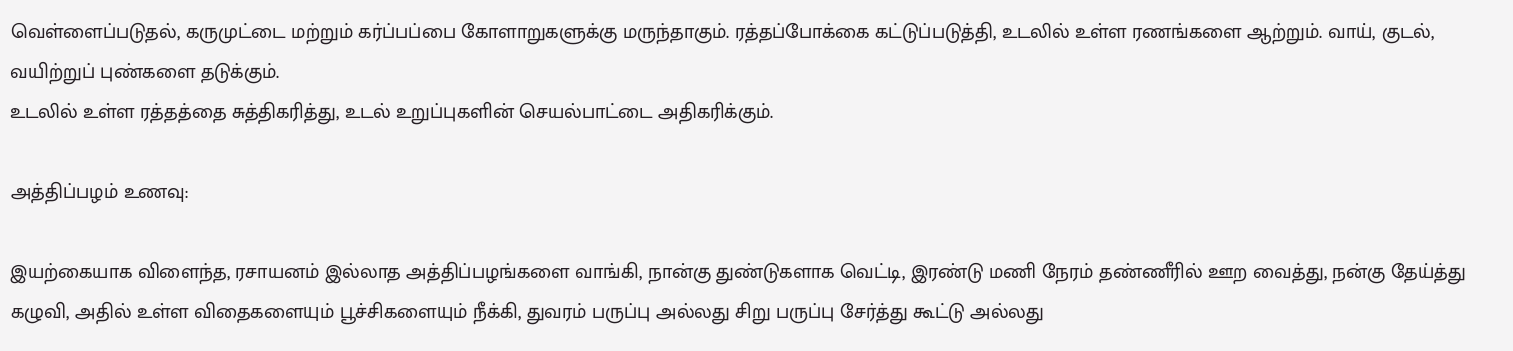வெள்ளைப்படுதல், கருமுட்டை மற்றும் கர்ப்பப்பை கோளாறுகளுக்கு மருந்தாகும். ரத்தப்போக்கை கட்டுப்படுத்தி, உடலில் உள்ள ரணங்களை ஆற்றும். வாய், குடல், வயிற்றுப் புண்களை தடுக்கும்.
உடலில் உள்ள ரத்தத்தை சுத்திகரித்து, உடல் உறுப்புகளின் செயல்பாட்டை அதிகரிக்கும்.

அத்திப்பழம் உணவு:

இயற்கையாக விளைந்த, ரசாயனம் இல்லாத அத்திப்பழங்களை வாங்கி, நான்கு துண்டுகளாக வெட்டி, இரண்டு மணி நேரம் தண்ணீரில் ஊற வைத்து, நன்கு தேய்த்து கழுவி, அதில் உள்ள விதைகளையும் பூச்சிகளையும் நீக்கி, துவரம் பருப்பு அல்லது சிறு பருப்பு சேர்த்து கூட்டு அல்லது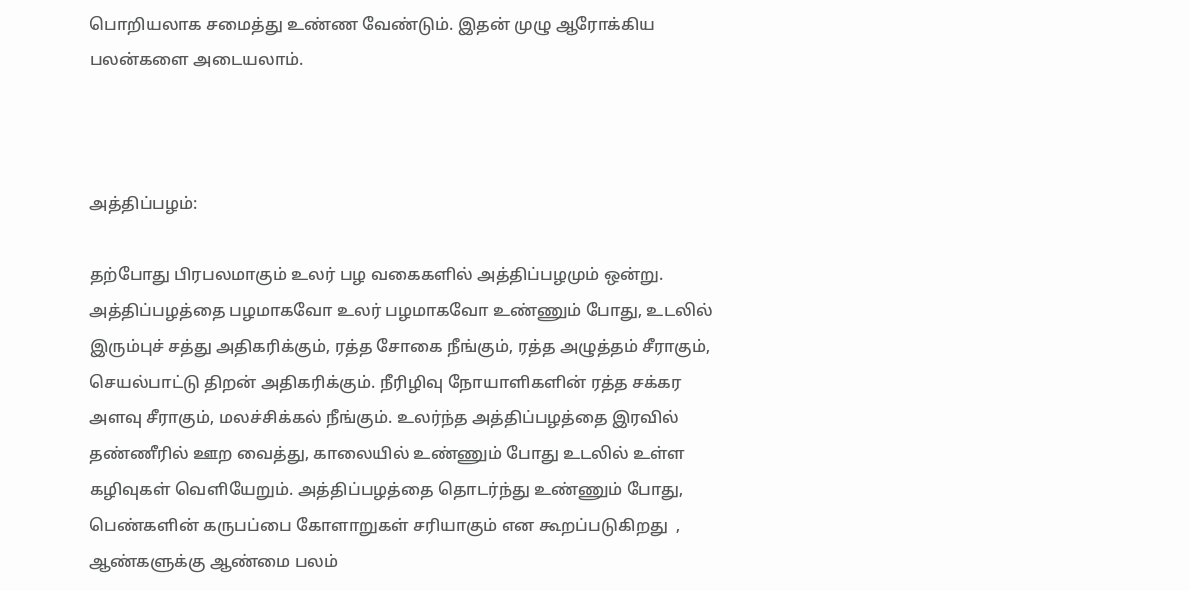பொறியலாக சமைத்து உண்ண வேண்டும். இதன் முழு ஆரோக்கிய பலன்களை அடையலாம்.



அத்திப்பழம்:

தற்போது பிரபலமாகும் உலர் பழ வகைகளில் அத்திப்பழமும் ஒன்று. அத்திப்பழத்தை பழமாகவோ உலர் பழமாகவோ உண்ணும் போது, உடலில் இரும்புச் சத்து அதிகரிக்கும், ரத்த சோகை நீங்கும், ரத்த அழுத்தம் சீராகும், செயல்பாட்டு திறன் அதிகரிக்கும். நீரிழிவு நோயாளிகளின் ரத்த சக்கர அளவு சீராகும், மலச்சிக்கல் நீங்கும். உலர்ந்த அத்திப்பழத்தை இரவில் தண்ணீரில் ஊற வைத்து, காலையில் உண்ணும் போது உடலில் உள்ள கழிவுகள் வெளியேறும். அத்திப்பழத்தை தொடர்ந்து உண்ணும் போது, பெண்களின் கருபப்பை கோளாறுகள் சரியாகும் என கூறப்படுகிறது  , ஆண்களுக்கு ஆண்மை பலம்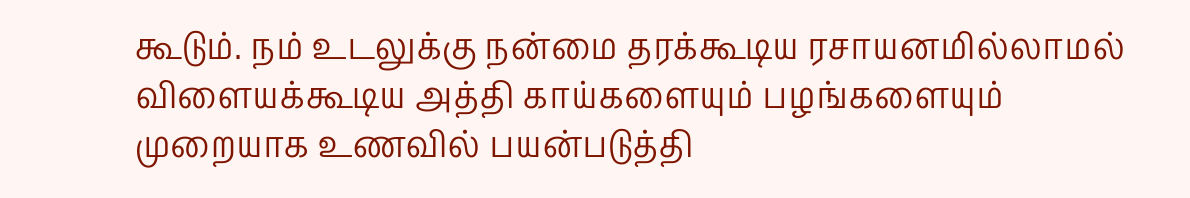கூடும். நம் உடலுக்கு நன்மை தரக்கூடிய ரசாயனமில்லாமல் விளையக்கூடிய அத்தி காய்களையும் பழங்களையும் முறையாக உணவில் பயன்படுத்தி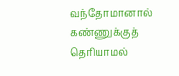வந்தோமானால் கண்ணுக்குத் தெரியாமல்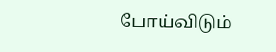போய்விடும்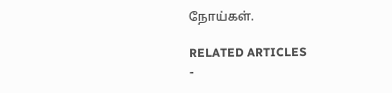நோய்கள்.

RELATED ARTICLES
-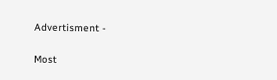Advertisment -

Most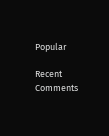Popular

Recent Comments